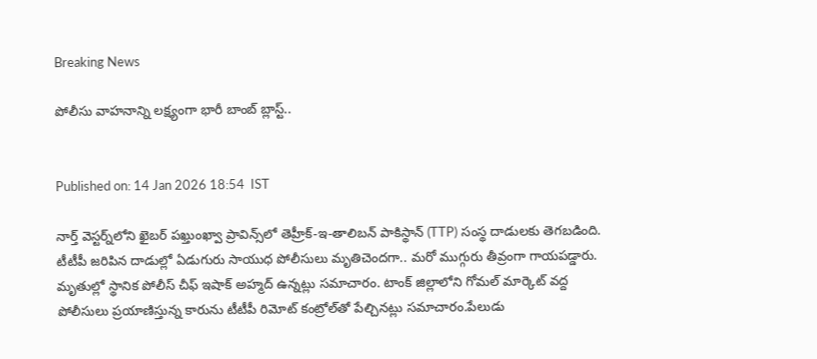Breaking News

పోలీసు వాహనాన్ని లక్ష్యంగా భారీ బాంబ్ బ్లాస్ట్..


Published on: 14 Jan 2026 18:54  IST

నార్త్ వెస్టర్న్‌లోని ఖైబర్ పఖ్తుంఖ్వా ప్రావిన్స్‌లో తెహ్రీక్-ఇ-తాలిబన్ పాకిస్థాన్ (TTP) సంస్థ దాడులకు తెగబడింది. టీటీపీ జరిపిన దాడుల్లో ఏడుగురు సాయుధ పోలీసులు మృతిచెందగా.. మరో ముగ్గురు తీవ్రంగా గాయపడ్డారు. మృతుల్లో స్థానిక పోలీస్ చీఫ్ ఇషాక్ అహ్మద్ ఉన్నట్లు సమాచారం. టాంక్ జిల్లాలోని గోమల్ మార్కెట్ వద్ద పోలీసులు ప్రయాణిస్తున్న కారును టీటీపీ రిమోట్ కంట్రోల్‌తో పేల్చినట్లు సమాచారం.పేలుడు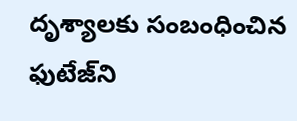దృశ్యాలకు సంబంధించిన ఫుటేజ్‌ని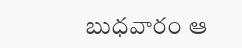బుధవారం ఆ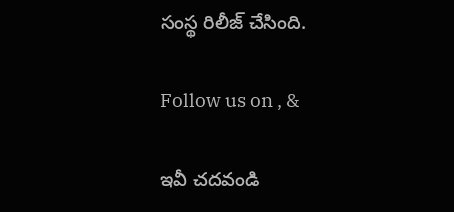సంస్థ రిలీజ్ చేసింది.

Follow us on , &

ఇవీ చదవండి